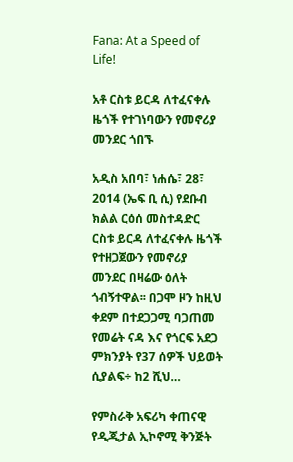Fana: At a Speed of Life!

አቶ ርስቱ ይርዳ ለተፈናቀሉ ዜጎች የተገነባውን የመኖሪያ መንደር ጎበኙ

አዲስ አበባ፣ ነሐሴ፣ 28፣ 2014 (ኤፍ ቢ ሲ) የደቡብ ክልል ርዕሰ መስተዳድር ርስቱ ይርዳ ለተፈናቀሉ ዜጎች የተዘጋጀውን የመኖሪያ መንደር በዛሬው ዕለት ጎብኝተዋል፡፡ በጋሞ ዞን ከዚህ ቀደም በተደጋጋሚ ባጋጠመ የመሬት ናዳ እና የጎርፍ አደጋ ምክንያት የ37 ሰዎች ህይወት ሲያልፍ÷ ከ2 ሺህ…

የምስራቅ አፍሪካ ቀጠናዊ የዲጂታል ኢኮኖሚ ቅንጅት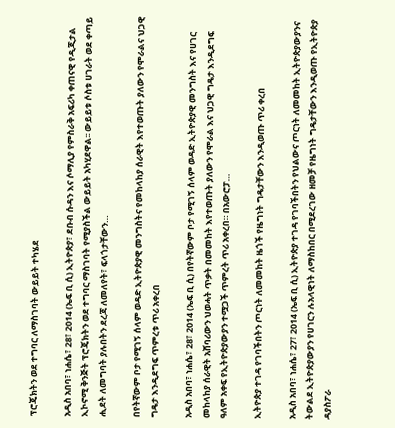ፕሮጄክትን ወደ ተግባር ለማስገባት ውይይት ተካሄደ

አዲስ አበባ፣ ነሐሴ፣ 28፣ 2014 (ኤፍ ቢ ሲ) ኢትዮጵያ፣ ደቡብ ሱዳን እና ሶማሊያ የምስራቅ አፍሪካ ቀጠናዊ የዲጂታል ኢኮኖሚ ቅንጅት ፕሮጄክትን ወደ ተግባር ማስገባት የሚያስችል ውይይት አካሂደዋል፡፡ ውይይቱ ሶስቱ ሀገራት ወደ ቀጣይ ሒደት ለመግባት ያሉበትን ደረጃ ለመለየት፣ ፍላጎታቸውን…

በየትኛውም ቦታ የሚገኝ ሰላም ወዳድ ኢትዮጵያዊ መንግስትና የመከላከያ ሰራዊት እየተወጡት ያለውን የሞራልና ህጋዊ ግዴታ እንዲደግፍ ጥምረቱ ጥሪ አቀረበ

አዲስ አበባ፣ ነሐሴ፣ 28፣ 2014 (ኤፍ ቢ ሲ) በየትኛውም ቦታ የሚገኝ ሰላም ወዳድ ኢትዮጵያዊ መንግስት እና የሀገር መከላከያ ሰራዊት አሸባሪውን ህወሓት ጥቃት በመመከት እየተወጡት ያለውን የሞራል እና ህጋዊ ግዴታ እንዲደግፍ ዓለም አቀፍ የኢትዮጵያውያን ተሟጋች ጥምረት ጥሪ አቀረበ። በአውሮፓ…

ኢትዮጵያ ተገዳ የገባችበትን ጦርነት ለመመከት ዜጎች የዜግነት ግዴታቸውን እንዲወጡ ጥሪ ቀረበ

አዲስ አበባ፣ ነሐሴ፣ 27፣ 2014 (ኤፍ ቢ ሲ) ኢትዮጵያ ተገዳ የገባችበትን የህልውና ጦርነት ለመመከት ኢትዮጵያውያንና ትውልደ ኢትዮጵያውያን የሀገርን ሉአላዊነት ለማስከበር በሚደረገው ዘመቻ የዜግነት ግዴታቸውን እንዲወጡ የኢትዮጵያ ዳያስፖራ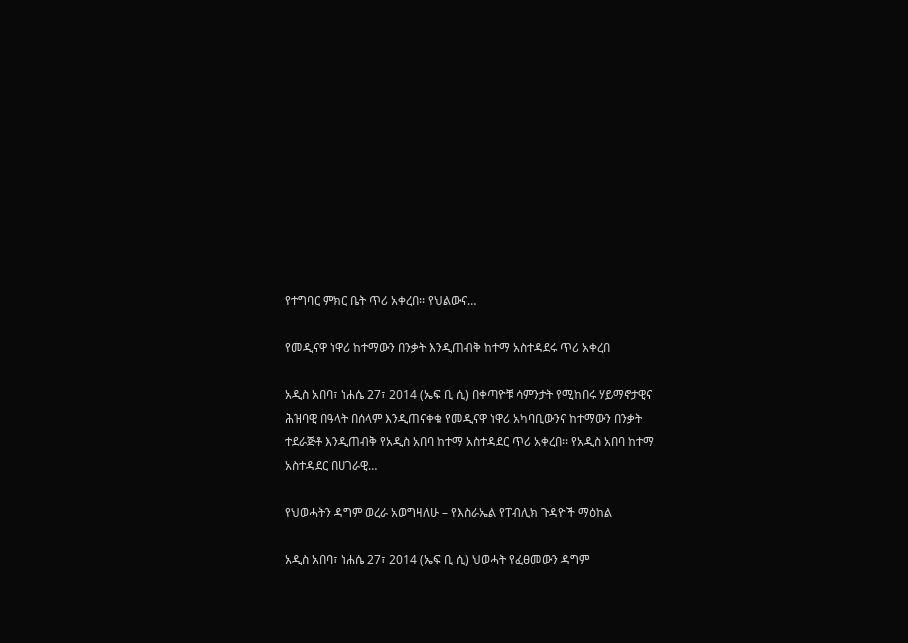የተግባር ምክር ቤት ጥሪ አቀረበ፡፡ የህልውና…

የመዲናዋ ነዋሪ ከተማውን በንቃት እንዲጠብቅ ከተማ አስተዳደሩ ጥሪ አቀረበ

አዲስ አበባ፣ ነሐሴ 27፣ 2014 (ኤፍ ቢ ሲ) በቀጣዮቹ ሳምንታት የሚከበሩ ሃይማኖታዊና ሕዝባዊ በዓላት በሰላም እንዲጠናቀቁ የመዲናዋ ነዋሪ አካባቢውንና ከተማውን በንቃት ተደራጅቶ እንዲጠብቅ የአዲስ አበባ ከተማ አስተዳደር ጥሪ አቀረበ፡፡ የአዲስ አበባ ከተማ አስተዳደር በሀገራዊ…

የህወሓትን ዳግም ወረራ አወግዛለሁ – የእስራኤል የፐብሊክ ጉዳዮች ማዕከል

አዲስ አበባ፣ ነሐሴ 27፣ 2014 (ኤፍ ቢ ሲ) ህወሓት የፈፀመውን ዳግም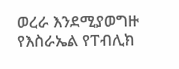ወረራ እንደሚያወግዙ የእስራኤል የፐብሊክ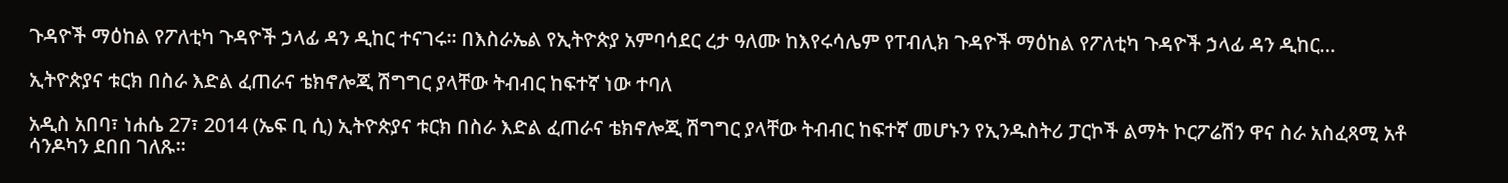ጉዳዮች ማዕከል የፖለቲካ ጉዳዮች ኃላፊ ዳን ዲከር ተናገሩ፡፡ በእስራኤል የኢትዮጵያ አምባሳደር ረታ ዓለሙ ከእየሩሳሌም የፐብሊክ ጉዳዮች ማዕከል የፖለቲካ ጉዳዮች ኃላፊ ዳን ዲከር…

ኢትዮጵያና ቱርክ በስራ እድል ፈጠራና ቴክኖሎጂ ሽግግር ያላቸው ትብብር ከፍተኛ ነው ተባለ

አዲስ አበባ፣ ነሐሴ 27፣ 2014 (ኤፍ ቢ ሲ) ኢትዮጵያና ቱርክ በስራ እድል ፈጠራና ቴክኖሎጂ ሽግግር ያላቸው ትብብር ከፍተኛ መሆኑን የኢንዱስትሪ ፓርኮች ልማት ኮርፖሬሽን ዋና ስራ አስፈጻሚ አቶ ሳንዶካን ደበበ ገለጹ፡፡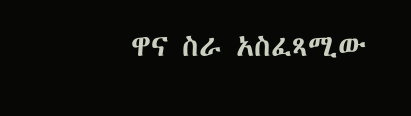ዋና ስራ አስፈጻሚው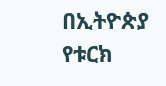በኢትዮጵያ የቱርክ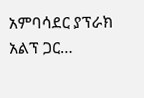አምባሳደር ያፕራክ አልፕ ጋር…